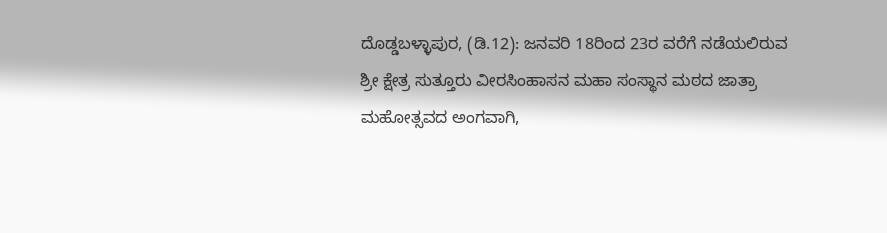ದೊಡ್ಡಬಳ್ಳಾಪುರ, (ಡಿ.12): ಜನವರಿ 18ರಿಂದ 23ರ ವರೆಗೆ ನಡೆಯಲಿರುವ ಶ್ರೀ ಕ್ಷೇತ್ರ ಸುತ್ತೂರು ವೀರಸಿಂಹಾಸನ ಮಹಾ ಸಂಸ್ಥಾನ ಮಠದ ಜಾತ್ರಾ ಮಹೋತ್ಸವದ ಅಂಗವಾಗಿ,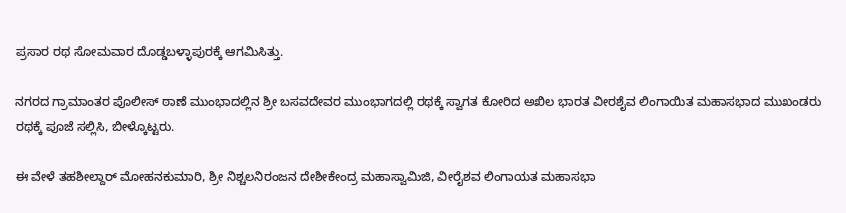ಪ್ರಸಾರ ರಥ ಸೋಮವಾರ ದೊಡ್ಡಬಳ್ಳಾಪುರಕ್ಕೆ ಆಗಮಿಸಿತ್ತು.

ನಗರದ ಗ್ರಾಮಾಂತರ ಪೊಲೀಸ್ ಠಾಣೆ ಮುಂಭಾದಲ್ಲಿನ ಶ್ರೀ ಬಸವದೇವರ ಮುಂಭಾಗದಲ್ಲಿ ರಥಕ್ಕೆ ಸ್ವಾಗತ ಕೋರಿದ ಅಖಿಲ ಭಾರತ ವೀರಶೈವ ಲಿಂಗಾಯಿತ ಮಹಾಸಭಾದ ಮುಖಂಡರು ರಥಕ್ಕೆ ಪೂಜೆ ಸಲ್ಲಿಸಿ, ಬೀಳ್ಕೊಟ್ಟರು.

ಈ ವೇಳೆ ತಹಶೀಲ್ದಾರ್ ಮೋಹನಕುಮಾರಿ, ಶ್ರೀ ನಿಶ್ಚಲನಿರಂಜನ ದೇಶೀಕೇಂದ್ರ ಮಹಾಸ್ವಾಮಿಜಿ, ವೀರೈಶವ ಲಿಂಗಾಯತ ಮಹಾಸಭಾ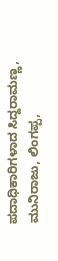ಪದಾಧಿಕಾರಿಗಳಾದ ಸಿದ್ದರಾಮಣ್ಣ, ಮುನಿರಾಜು, ಲಿಂಗಪ್ಪ,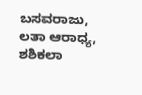ಬಸವರಾಜು, ಲತಾ ಆರಾಧ್ಯ, ಶಶಿಕಲಾ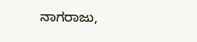ನಾಗರಾಜು,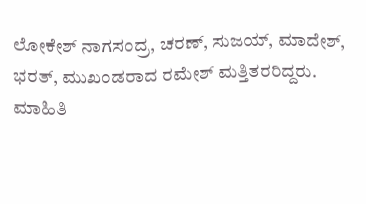ಲೋಕೇಶ್ ನಾಗಸಂದ್ರ, ಚರಣ್, ಸುಜಯ್, ಮಾದೇಶ್, ಭರತ್, ಮುಖಂಡರಾದ ರಮೇಶ್ ಮತ್ತಿತರರಿದ್ದರು.
ಮಾಹಿತಿ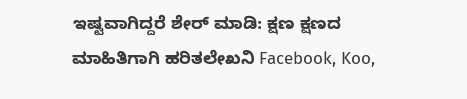ಇಷ್ಟವಾಗಿದ್ದರೆ ಶೇರ್ ಮಾಡಿ: ಕ್ಷಣ ಕ್ಷಣದ ಮಾಹಿತಿಗಾಗಿ ಹರಿತಲೇಖನಿ Facebook, Koo,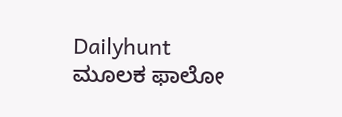Dailyhunt ಮೂಲಕ ಫಾಲೋ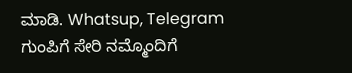ಮಾಡಿ. Whatsup, Telegram ಗುಂಪಿಗೆ ಸೇರಿ ನಮ್ಮೊಂದಿಗೆ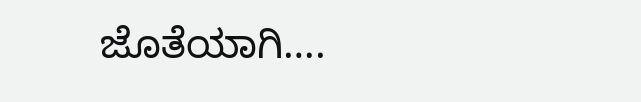ಜೊತೆಯಾಗಿ….